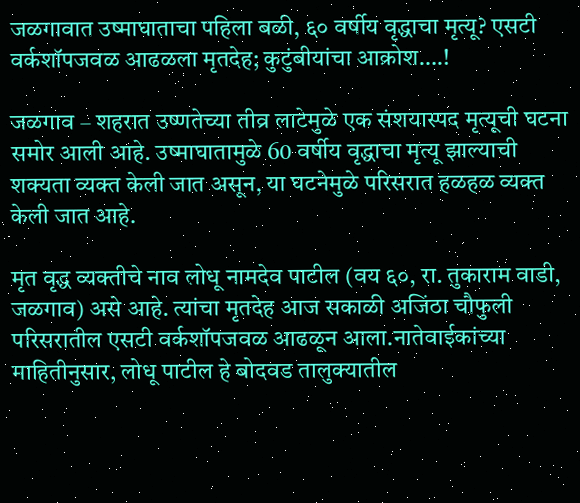जळगावात उष्माघाताचा पहिला बळी, ६० वर्षीय वृद्धाचा मृत्यू? एसटी वर्कशॉपजवळ आढळला मृतदेह; कुटुंबीयांचा आक्रोश….!

जळगाव – शहरात उष्णतेच्या तीव्र लाटेमुळे एक संशयास्पद मृत्यूची घटना समोर आली आहे. उष्माघातामुळे 60 वर्षीय वृद्धाचा मृत्यू झाल्याची शक्यता व्यक्त केली जात असून, या घटनेमुळे परिसरात हळहळ व्यक्त केली जात आहे.

मृत वृद्ध व्यक्तीचे नाव लोधू नामदेव पाटील (वय ६०, रा. तुकाराम वाडी, जळगाव) असे आहे. त्यांचा मृतदेह आज सकाळी अजिंठा चौफुली परिसरातील एसटी वर्कशॉपजवळ आढळून आला.नातेवाईकांच्या माहितीनुसार, लोधू पाटील हे बोदवड तालुक्यातील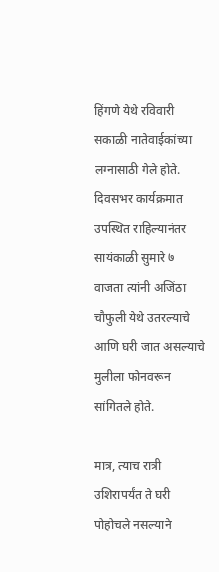हिंगणे येथे रविवारी सकाळी नातेवाईकांच्या लग्नासाठी गेले होते. दिवसभर कार्यक्रमात उपस्थित राहिल्यानंतर सायंकाळी सुमारे ७ वाजता त्यांनी अजिंठा चौफुली येथे उतरल्याचे आणि घरी जात असल्याचे मुलीला फोनवरून सांगितले होते.

मात्र, त्याच रात्री उशिरापर्यंत ते घरी पोहोचले नसल्याने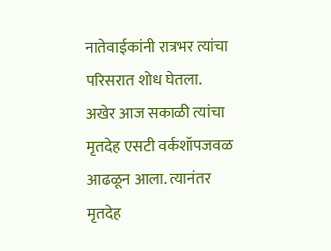नातेवाईकांनी रात्रभर त्यांचा परिसरात शोध घेतला. अखेर आज सकाळी त्यांचा मृतदेह एसटी वर्कशॉपजवळ आढळून आला. त्यानंतर मृतदेह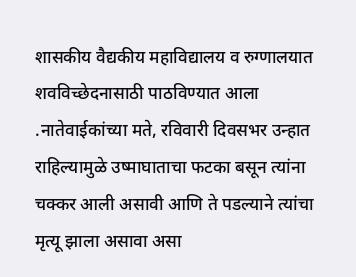शासकीय वैद्यकीय महाविद्यालय व रुग्णालयात शवविच्छेदनासाठी पाठविण्यात आला .नातेवाईकांच्या मते, रविवारी दिवसभर उन्हात राहिल्यामुळे उष्माघाताचा फटका बसून त्यांना चक्कर आली असावी आणि ते पडल्याने त्यांचा मृत्यू झाला असावा असा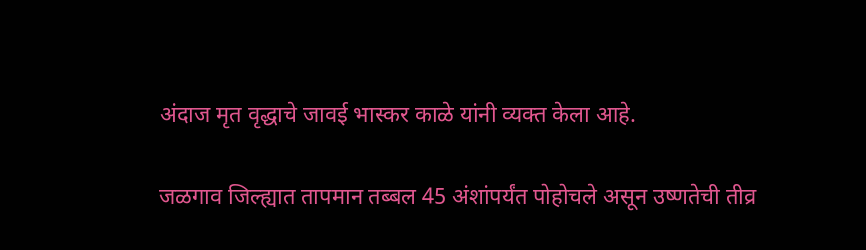अंदाज मृत वृद्धाचे जावई भास्कर काळे यांनी व्यक्त केला आहे.

जळगाव जिल्ह्यात तापमान तब्बल 45 अंशांपर्यंत पोहोचले असून उष्णतेची तीव्र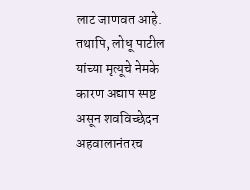लाट जाणवत आहे. तथापि, लोधू पाटील यांच्या मृत्यूचे नेमके कारण अद्याप स्पष्ट असून शवविच्छेदन अहवालानंतरच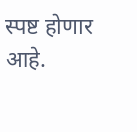स्पष्ट होणार आहे.